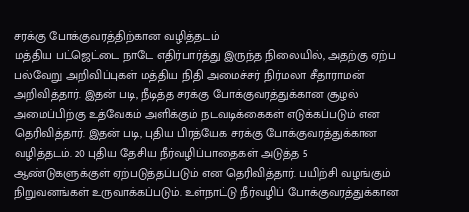சரக்கு போக்குவரத்திற்கான வழித்தடம்
மத்திய பட்ஜெட்டை நாடே எதிர்பார்த்து இருந்த நிலையில், அதற்கு ஏற்ப பல்வேறு அறிவிப்புகள் மத்திய நிதி அமைச்சர் நிர்மலா சீதாராமன் அறிவித்தார். இதன் படி, நீடித்த சரக்கு போக்குவரத்துக்கான சூழல் அமைப்பிற்கு உத்வேகம் அளிக்கும் நடவடிக்கைகள் எடுக்கப்படும் என தெரிவித்தார். இதன் படி, புதிய பிரத்யேக சரக்கு போக்குவரத்துக்கான வழித்தடம். 20 புதிய தேசிய நீர்வழிப்பாதைகள் அடுத்த 5 ஆண்டுகளுக்குள் ஏற்படுத்தப்படும் என தெரிவித்தார். பயிற்சி வழங்கும் நிறுவனங்கள் உருவாக்கப்படும். உள்நாட்டு நீர்வழிப் போக்குவரத்துக்கான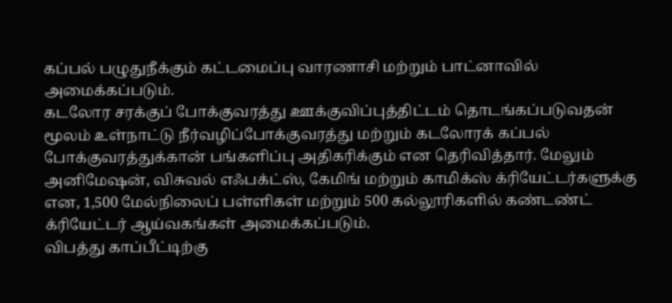கப்பல் பழுதுநீக்கும் கட்டமைப்பு வாரணாசி மற்றும் பாட்னாவில் அமைக்கப்படும்.
கடலோர சரக்குப் போக்குவரத்து ஊக்குவிப்புத்திட்டம் தொடங்கப்படுவதன் மூலம் உள்நாட்டு நீர்வழிப்போக்குவரத்து மற்றும் கடலோரக் கப்பல் போக்குவரத்துக்கான் பங்களிப்பு அதிகரிக்கும் என தெரிவித்தார். மேலும் அனிமேஷன், விசுவல் எஃபக்ட்ஸ், கேமிங் மற்றும் காமிக்ஸ் க்ரியேட்டர்களுக்கு என, 1,500 மேல்நிலைப் பள்ளிகள் மற்றும் 500 கல்லூரிகளில் கண்டண்ட் க்ரியேட்டர் ஆய்வகங்கள் அமைக்கப்படும்.
விபத்து காப்பீட்டிற்கு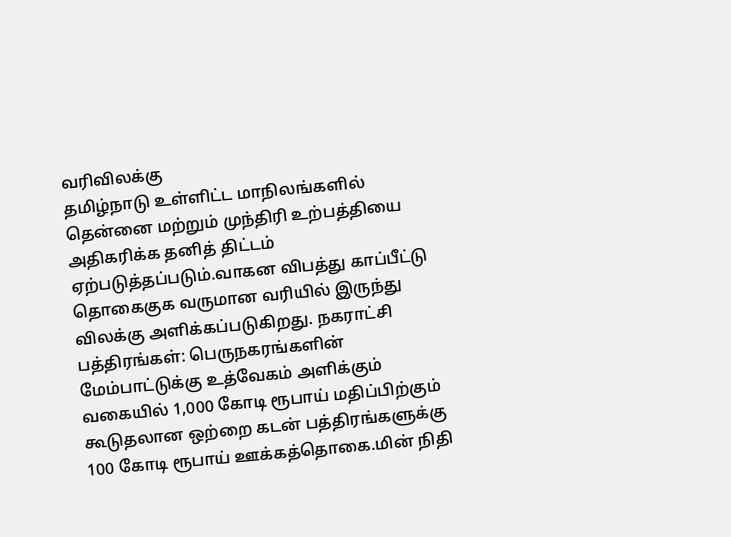வரிவிலக்கு
தமிழ்நாடு உள்ளிட்ட மாநிலங்களில் தென்னை மற்றும் முந்திரி உற்பத்தியை அதிகரிக்க தனித் திட்டம் ஏற்படுத்தப்படும்.வாகன விபத்து காப்பீட்டு தொகைகுக வருமான வரியில் இருந்து விலக்கு அளிக்கப்படுகிறது. நகராட்சி பத்திரங்கள்: பெருநகரங்களின் மேம்பாட்டுக்கு உத்வேகம் அளிக்கும் வகையில் 1,000 கோடி ரூபாய் மதிப்பிற்கும் கூடுதலான ஒற்றை கடன் பத்திரங்களுக்கு 100 கோடி ரூபாய் ஊக்கத்தொகை.மின் நிதி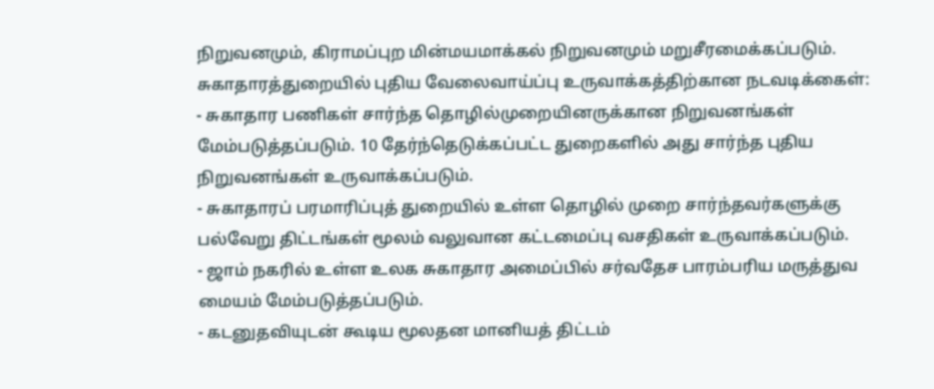நிறுவனமும், கிராமப்புற மின்மயமாக்கல் நிறுவனமும் மறுசீரமைக்கப்படும்.
சுகாதாரத்துறையில் புதிய வேலைவாய்ப்பு உருவாக்கத்திற்கான நடவடிக்கைள்:
- சுகாதார பணிகள் சார்ந்த தொழில்முறையினருக்கான நிறுவனங்கள் மேம்படுத்தப்படும். 10 தேர்ந்தெடுக்கப்பட்ட துறைகளில் அது சார்ந்த புதிய நிறுவனங்கள் உருவாக்கப்படும்.
- சுகாதாரப் பரமாரிப்புத் துறையில் உள்ள தொழில் முறை சார்ந்தவர்களுக்கு பல்வேறு திட்டங்கள் மூலம் வலுவான கட்டமைப்பு வசதிகள் உருவாக்கப்படும்.
- ஜாம் நகரில் உள்ள உலக சுகாதார அமைப்பில் சர்வதேச பாரம்பரிய மருத்துவ மையம் மேம்படுத்தப்படும்.
- கடனுதவியுடன் கூடிய மூலதன மானியத் திட்டம்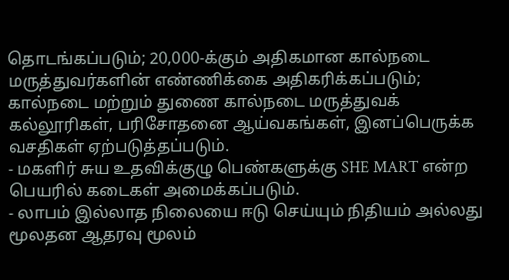தொடங்கப்படும்; 20,000-க்கும் அதிகமான கால்நடை மருத்துவர்களின் எண்ணிக்கை அதிகரிக்கப்படும்; கால்நடை மற்றும் துணை கால்நடை மருத்துவக் கல்லூரிகள், பரிசோதனை ஆய்வகங்கள், இனப்பெருக்க வசதிகள் ஏற்படுத்தப்படும்.
- மகளிர் சுய உதவிக்குழு பெண்களுக்கு SHE MART என்ற பெயரில் கடைகள் அமைக்கப்படும்.
- லாபம் இல்லாத நிலையை ஈடு செய்யும் நிதியம் அல்லது மூலதன ஆதரவு மூலம்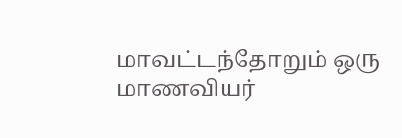மாவட்டந்தோறும் ஒரு மாணவியர்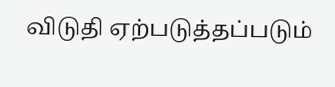விடுதி ஏற்படுத்தப்படும்